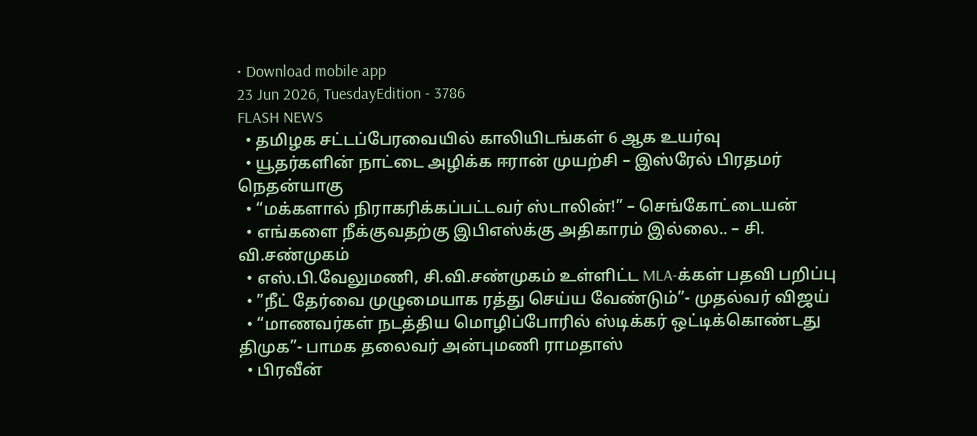• Download mobile app
23 Jun 2026, TuesdayEdition - 3786
FLASH NEWS
  • தமிழக சட்டப்பேரவையில் காலியிடங்கள் 6 ஆக உயர்வு
  • யூதர்களின் நாட்டை அழிக்க ஈரான் முயற்சி – இஸ்ரேல் பிரதமர் நெதன்யாகு
  • “மக்களால் நிராகரிக்கப்பட்டவர் ஸ்டாலின்!” – செங்கோட்டையன்
  • எங்களை நீக்குவதற்கு இபிஎஸ்க்கு அதிகாரம் இல்லை.. – சி. வி.சண்முகம்
  • எஸ்.பி.வேலுமணி, சி.வி.சண்முகம் உள்ளிட்ட MLA-க்கள் பதவி பறிப்பு
  • ”நீட் தேர்வை முழுமையாக ரத்து செய்ய வேண்டும்”- முதல்வர் விஜய்
  • “மாணவர்கள் நடத்திய மொழிப்போரில் ஸ்டிக்கர் ஒட்டிக்கொண்டது திமுக”- பாமக தலைவர் அன்புமணி ராமதாஸ்
  • பிரவீன்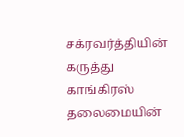சக்ரவர்த்தியின் கருத்து காங்கிரஸ் தலைமையின்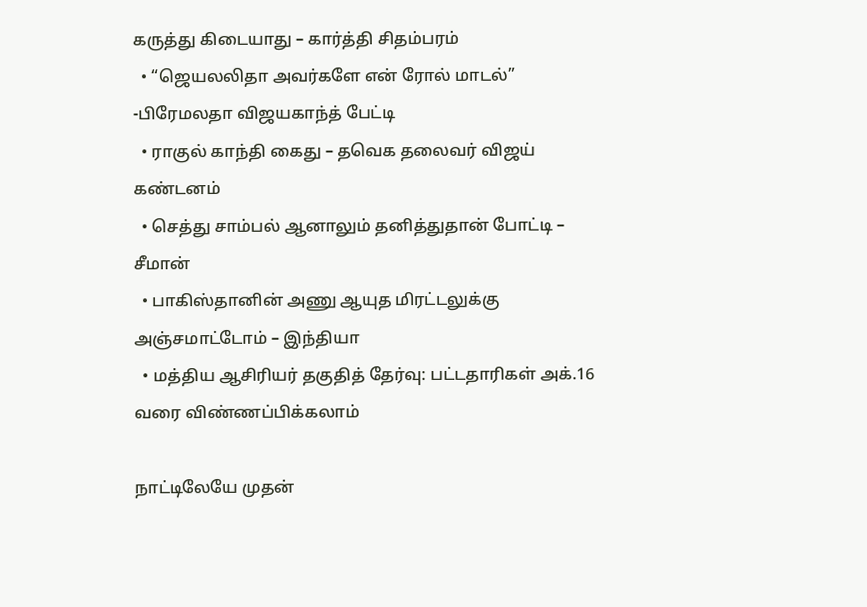கருத்து கிடையாது – கார்த்தி சிதம்பரம்
  • “ஜெயலலிதா அவர்களே என் ரோல் மாடல்” -பிரேமலதா விஜயகாந்த் பேட்டி
  • ராகுல் காந்தி கைது – தவெக தலைவர் விஜய் கண்டனம்
  • செத்து சாம்பல் ஆனாலும் தனித்துதான் போட்டி – சீமான்
  • பாகிஸ்தானின் அணு ஆயுத மிரட்டலுக்கு அஞ்சமாட்டோம் – இந்தியா
  • மத்திய ஆசிரியர் தகுதித் தேர்வு: பட்டதாரிகள் அக்.16 வரை விண்ணப்பிக்கலாம்

நாட்டிலேயே முதன்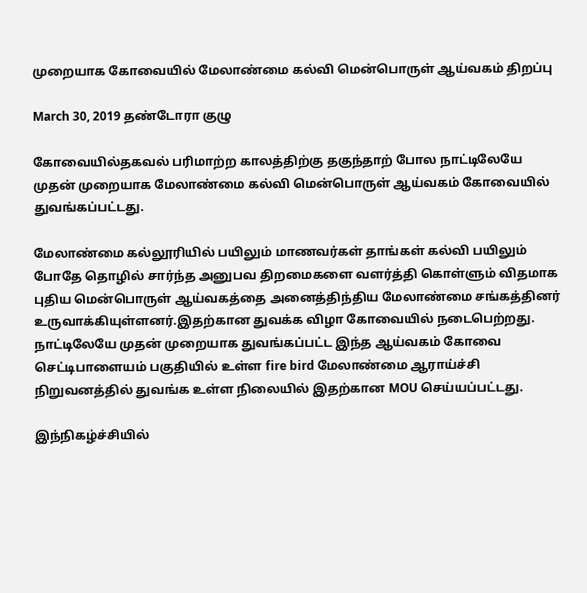முறையாக கோவையில் மேலாண்மை கல்வி மென்பொருள் ஆய்வகம் திறப்பு

March 30, 2019 தண்டோரா குழு

கோவையில்தகவல் பரிமாற்ற காலத்திற்கு தகுந்தாற் போல நாட்டிலேயே முதன் முறையாக மேலாண்மை கல்வி மென்பொருள் ஆய்வகம் கோவையில் துவங்கப்பட்டது.

மேலாண்மை கல்லூரியில் பயிலும் மாணவர்கள் தாங்கள் கல்வி பயிலும் போதே தொழில் சார்ந்த அனுபவ திறமைகளை வளர்த்தி கொள்ளும் விதமாக புதிய மென்பொருள் ஆய்வகத்தை அனைத்திந்திய மேலாண்மை சங்கத்தினர் உருவாக்கியுள்ளனர்.இதற்கான துவக்க விழா கோவையில் நடைபெற்றது. நாட்டிலேயே முதன் முறையாக துவங்கப்பட்ட இந்த ஆய்வகம் கோவை செட்டிபாளையம் பகுதியில் உள்ள fire bird மேலாண்மை ஆராய்ச்சி நிறுவனத்தில் துவங்க உள்ள நிலையில் இதற்கான MOU செய்யப்பட்டது.

இந்நிகழ்ச்சியில்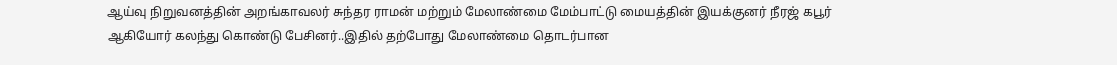ஆய்வு நிறுவனத்தின் அறங்காவலர் சுந்தர ராமன் மற்றும் மேலாண்மை மேம்பாட்டு மையத்தின் இயக்குனர் நீரஜ் கபூர் ஆகியோர் கலந்து கொண்டு பேசினர்..இதில் தற்போது மேலாண்மை தொடர்பான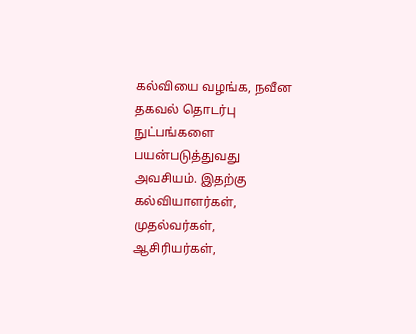கல்வியை வழங்க, நவீன தகவல் தொடர்பு நுட்பங்களை பயன்படுத்துவது அவசியம். இதற்கு கல்வியாளர்கள், முதல்வர்கள், ஆசிரியர்கள்,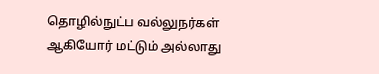தொழில்நுட்ப வல்லுநர்கள் ஆகியோர் மட்டும் அல்லாது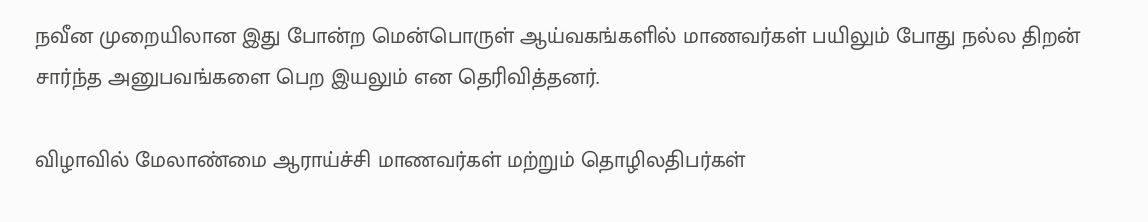நவீன முறையிலான இது போன்ற மென்பொருள் ஆய்வகங்களில் மாணவர்கள் பயிலும் போது நல்ல திறன் சார்ந்த அனுபவங்களை பெற இயலும் என தெரிவித்தனர்.

விழாவில் மேலாண்மை ஆராய்ச்சி மாணவர்கள் மற்றும் தொழிலதிபர்கள்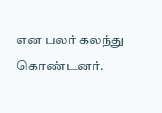என பலர் கலந்து கொண்டனர்.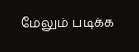மேலும் படிக்க